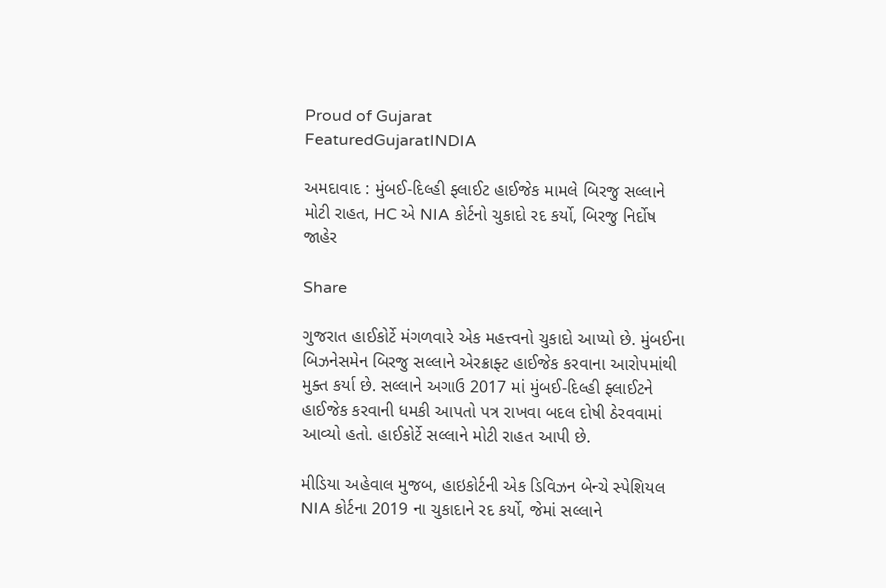Proud of Gujarat
FeaturedGujaratINDIA

અમદાવાદ : મુંબઈ-દિલ્હી ફ્લાઈટ હાઈજેક મામલે બિરજુ સલ્લાને મોટી રાહત, HC એ NIA કોર્ટનો ચુકાદો રદ કર્યો, બિરજુ નિર્દોષ જાહેર

Share

ગુજરાત હાઈકોર્ટે મંગળવારે એક મહત્ત્વનો ચુકાદો આપ્યો છે. મુંબઈના બિઝનેસમેન બિરજુ સલ્લાને એરક્રાફ્ટ હાઈજેક કરવાના આરોપમાંથી મુક્ત કર્યા છે. સલ્લાને અગાઉ 2017 માં મુંબઈ-દિલ્હી ફ્લાઈટને હાઈજેક કરવાની ધમકી આપતો પત્ર રાખવા બદલ દોષી ઠેરવવામાં આવ્યો હતો. હાઈકોર્ટે સલ્લાને મોટી રાહત આપી છે.

મીડિયા અહેવાલ મુજબ, હાઇકોર્ટની એક ડિવિઝન બેન્ચે સ્પેશિયલ NIA કોર્ટના 2019 ના ચુકાદાને રદ કર્યો, જેમાં સલ્લાને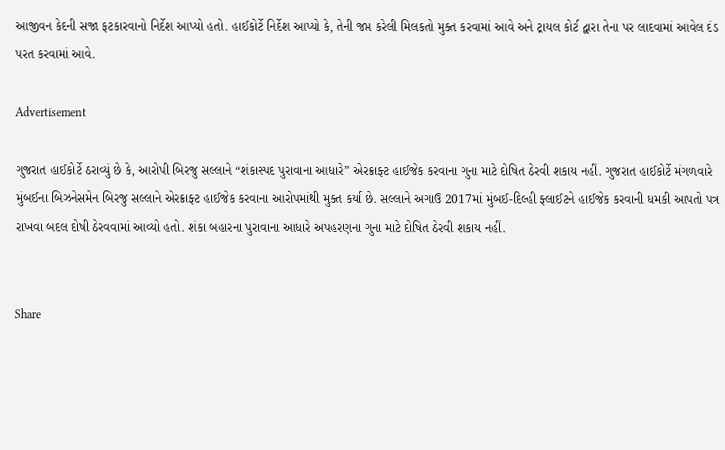આજીવન કેદની સજા ફટકારવાનો નિર્દેશ આપ્યો હતો. હાઈકોર્ટે નિર્દેશ આપ્યો કે, તેની જપ્ત કરેલી મિલકતો મુક્ત કરવામાં આવે અને ટ્રાયલ કોર્ટ દ્વારા તેના પર લાદવામાં આવેલ દંડ પરત કરવામાં આવે.

Advertisement

ગુજરાત હાઈકોર્ટે ઠરાવ્યું છે કે, આરોપી બિરજુ સલ્લાને “શંકાસ્પદ પુરાવાના આધારે” એરક્રાફ્ટ હાઈજેક કરવાના ગુના માટે દોષિત ઠેરવી શકાય નહીં. ગુજરાત હાઈકોર્ટે મંગળવારે મુંબઈના બિઝનેસમેન બિરજુ સલ્લાને એરક્રાફ્ટ હાઈજેક કરવાના આરોપમાંથી મુક્ત કર્યા છે. સલ્લાને અગાઉ 2017માં મુંબઈ-દિલ્હી ફ્લાઈટને હાઈજેક કરવાની ધમકી આપતો પત્ર રાખવા બદલ દોષી ઠેરવવામાં આવ્યો હતો. શંકા બહારના પુરાવાના આધારે અપહરણના ગુના માટે દોષિત ઠેરવી શકાય નહીં.


Share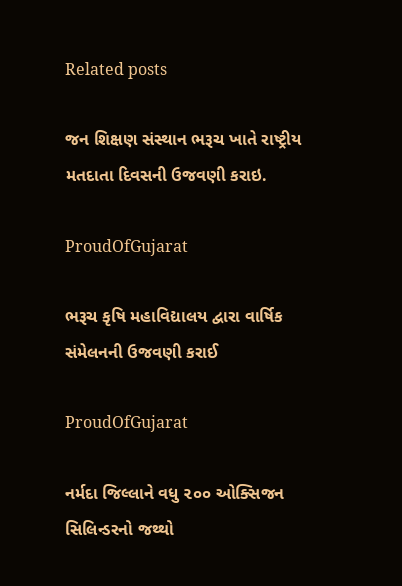Related posts

જન શિક્ષણ સંસ્થાન ભરૂચ ખાતે રાષ્ટ્રીય મતદાતા દિવસની ઉજવણી કરાઇ.

ProudOfGujarat

ભરૂચ કૃષિ મહાવિદ્યાલય દ્વારા વાર્ષિક સંમેલનની ઉજવણી કરાઈ

ProudOfGujarat

નર્મદા જિલ્લાને વધુ ૨૦૦ ઓક્સિજન સિલિન્ડરનો જથ્થો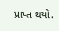પ્રાપ્ત થયો.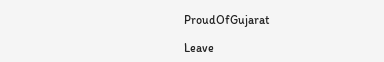ProudOfGujarat

Leave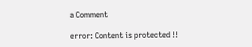a Comment

error: Content is protected !!